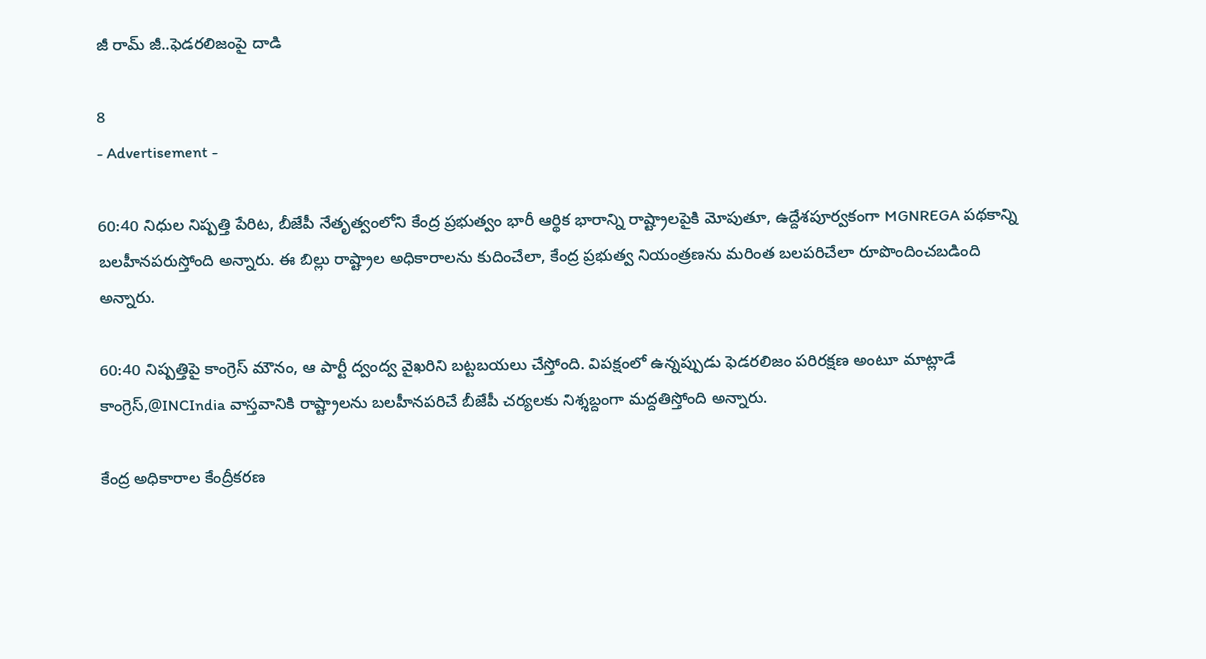జీ రామ్‌ జీ..ఫెడరలిజంపై దాడి

8
- Advertisement -

60:40 నిధుల నిష్పత్తి పేరిట, బీజేపీ నేతృత్వంలోని కేంద్ర ప్రభుత్వం భారీ ఆర్థిక భారాన్ని రాష్ట్రాలపైకి మోపుతూ, ఉద్దేశపూర్వకంగా MGNREGA పథకాన్ని బలహీనపరుస్తోంది అన్నారు. ఈ బిల్లు రాష్ట్రాల అధికారాలను కుదించేలా, కేంద్ర ప్రభుత్వ నియంత్రణను మరింత బలపరిచేలా రూపొందించబడింది అన్నారు.

60:40 నిష్పత్తిపై కాంగ్రెస్ మౌనం, ఆ పార్టీ ద్వంద్వ వైఖరిని బట్టబయలు చేస్తోంది. విపక్షంలో ఉన్నప్పుడు ఫెడరలిజం పరిరక్షణ అంటూ మాట్లాడే కాంగ్రెస్,@INCIndia వాస్తవానికి రాష్ట్రాలను బలహీనపరిచే బీజేపీ చర్యలకు నిశ్శబ్దంగా మద్దతిస్తోంది అన్నారు.

కేంద్ర అధికారాల కేంద్రీకరణ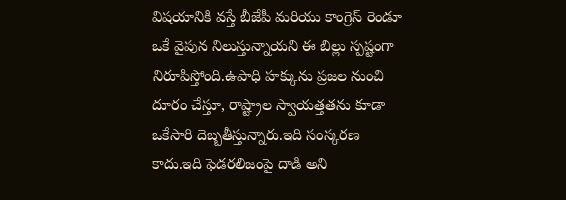విషయానికి వస్తే బీజేపీ మరియు కాంగ్రెస్ రెండూ ఒకే వైపున నిలుస్తున్నాయని ఈ బిల్లు స్పష్టంగా నిరూపిస్తోంది.ఉపాధి హక్కును ప్రజల నుంచి దూరం చేస్తూ, రాష్ట్రాల స్వాయత్తతను కూడా ఒకేసారి దెబ్బతీస్తున్నారు.ఇది సంస్కరణ కాదు.ఇది ఫెడరలిజంపై దాడి అని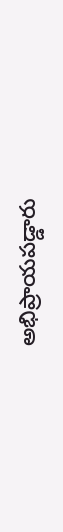అభిప్రాయపడ్డారు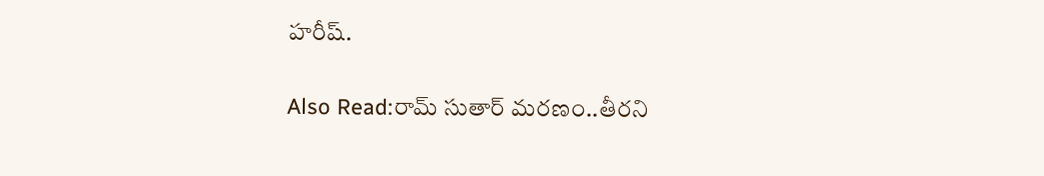హరీష్.

Also Read:రామ్ సుతార్ మరణం..తీరని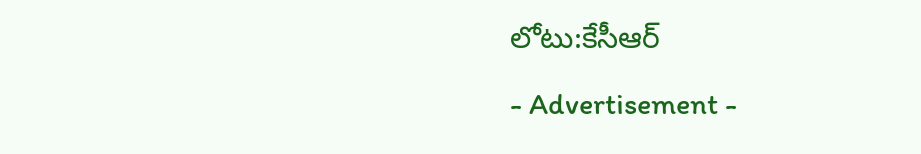లోటు:కేసీఆర్

- Advertisement -